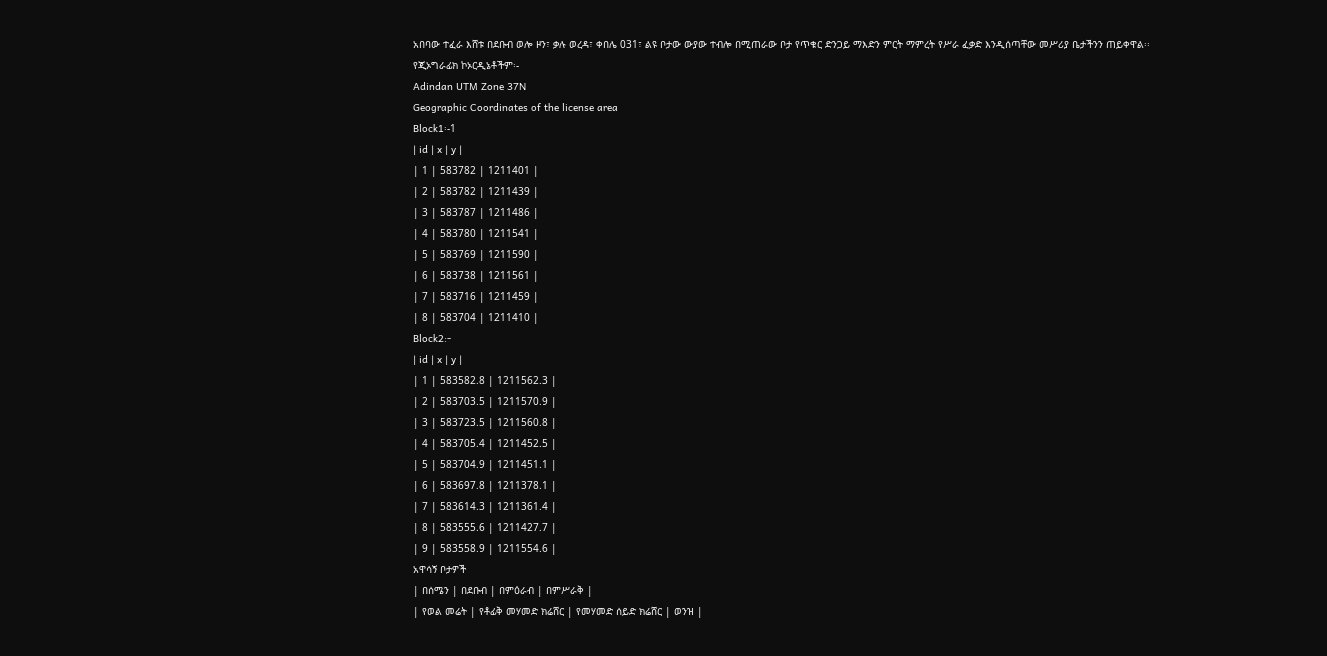አበባው ተፈራ እሸቱ በደቡብ ወሎ ዞን፣ ቃሉ ወረዳ፣ ቀበሌ 031፣ ልዩ ቦታው ውያው ተብሎ በሚጠራው ቦታ የጥቁር ድንጋይ ማእድን ምርት ማምረት የሥራ ፈቃድ እንዲሰጣቸው መሥሪያ ቤታችንን ጠይቀዋል፡፡
የጂኦግራፊክ ኮኦርዲኔቶችም፡-
Adindan UTM Zone 37N
Geographic Coordinates of the license area
Block1፡-1
| id | x | y |
| 1 | 583782 | 1211401 |
| 2 | 583782 | 1211439 |
| 3 | 583787 | 1211486 |
| 4 | 583780 | 1211541 |
| 5 | 583769 | 1211590 |
| 6 | 583738 | 1211561 |
| 7 | 583716 | 1211459 |
| 8 | 583704 | 1211410 |
Block2:-
| id | x | y |
| 1 | 583582.8 | 1211562.3 |
| 2 | 583703.5 | 1211570.9 |
| 3 | 583723.5 | 1211560.8 |
| 4 | 583705.4 | 1211452.5 |
| 5 | 583704.9 | 1211451.1 |
| 6 | 583697.8 | 1211378.1 |
| 7 | 583614.3 | 1211361.4 |
| 8 | 583555.6 | 1211427.7 |
| 9 | 583558.9 | 1211554.6 |
አዋሳኝ ቦታዎች
| በሰሜን | በደቡብ | በምዕራብ | በምሥራቅ |
| የወል መሬት | የቶፊቅ መሃመድ ክሬሸር | የመሃመድ ሰይድ ክሬሸር | ወንዝ |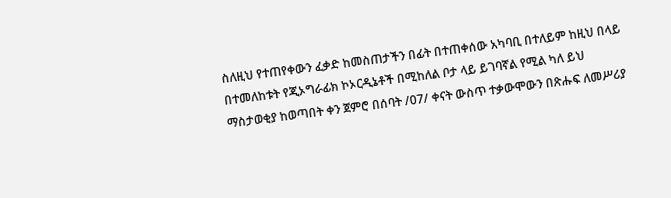ስለዚህ የተጠየቀውን ፈቃድ ከመስጠታችን በፊት በተጠቀሰው አካባቢ በተለይም ከዚህ በላይ በተመለከቱት የጂኦግራፊክ ኮኦርዲኔቶች በሚከለል ቦታ ላይ ይገባኛል የሚል ካለ ይህ ማስታወቂያ ከወጣበት ቀን ጀምሮ በሰባት /07/ ቀናት ውስጥ ተቃውሞውን በጽሑፍ ለመሥሪያ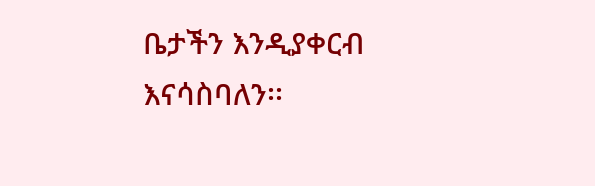ቤታችን እንዲያቀርብ እናሳስባለን፡፡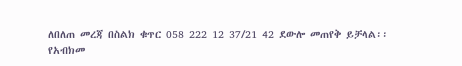ለበለጠ መረጃ በስልክ ቁጥር 058 222 12 37/21 42 ደውሎ መጠየቅ ይቻላል፡፡
የአብክመ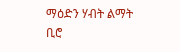ማዕድን ሃብት ልማት ቢሮ